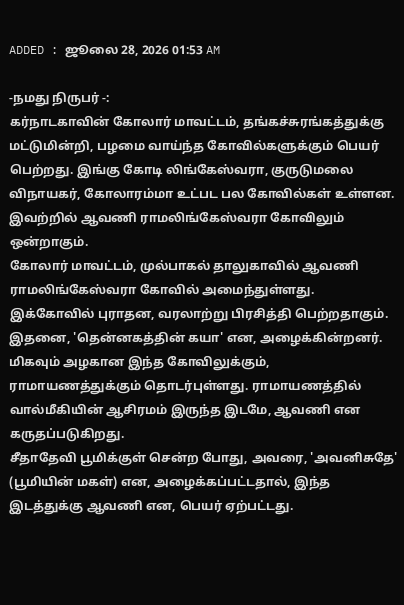ADDED : ஜூலை 28, 2026 01:53 AM

-நமது நிருபர் -:
கர்நாடகாவின் கோலார் மாவட்டம், தங்கச்சுரங்கத்துக்கு மட்டுமின்றி, பழமை வாய்ந்த கோவில்களுக்கும் பெயர் பெற்றது. இங்கு கோடி லிங்கேஸ்வரா, குருடுமலை விநாயகர், கோலாரம்மா உட்பட பல கோவில்கள் உள்ளன. இவற்றில் ஆவணி ராமலிங்கேஸ்வரா கோவிலும் ஒன்றாகும்.
கோலார் மாவட்டம், முல்பாகல் தாலுகாவில் ஆவணி ராமலிங்கேஸ்வரா கோவில் அமைந்துள்ளது. இக்கோவில் புராதன, வரலாற்று பிரசித்தி பெற்றதாகும். இதனை, 'தென்னகத்தின் கயா' என, அழைக்கின்றனர். மிகவும் அழகான இந்த கோவிலுக்கும், ராமாயணத்துக்கும் தொடர்புள்ளது. ராமாயணத்தில் வால்மீகியின் ஆசிரமம் இருந்த இடமே, ஆவணி என கருதப்படுகிறது.
சீதாதேவி பூமிக்குள் சென்ற போது, அவரை, 'அவனிசுதே' (பூமியின் மகள்) என, அழைக்கப்பட்டதால், இந்த இடத்துக்கு ஆவணி என, பெயர் ஏற்பட்டது.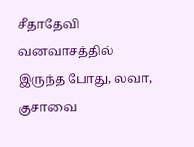சீதாதேவி வனவாசத்தில் இருந்த போது, லவா, குசாவை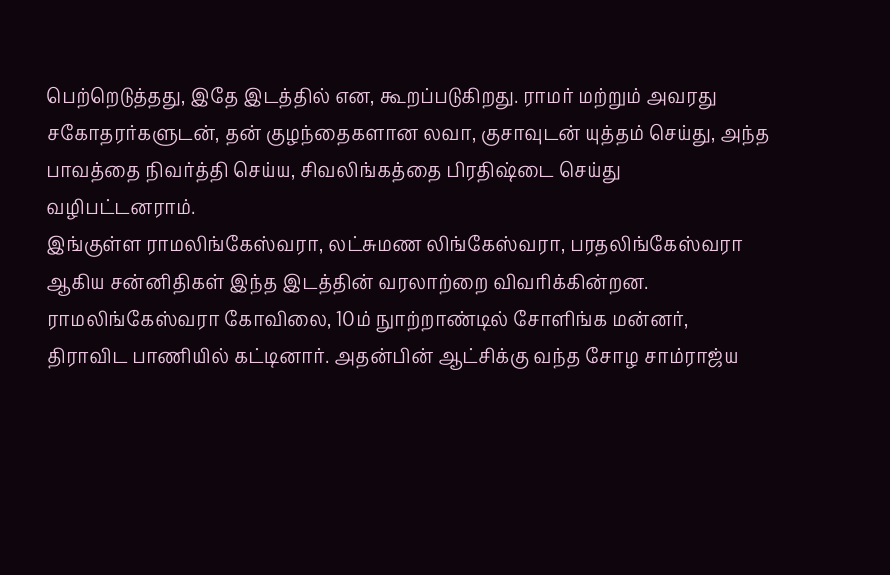பெற்றெடுத்தது, இதே இடத்தில் என, கூறப்படுகிறது. ராமர் மற்றும் அவரது சகோதரர்களுடன், தன் குழந்தைகளான லவா, குசாவுடன் யுத்தம் செய்து, அந்த பாவத்தை நிவர்த்தி செய்ய, சிவலிங்கத்தை பிரதிஷ்டை செய்து வழிபட்டனராம்.
இங்குள்ள ராமலிங்கேஸ்வரா, லட்சுமண லிங்கேஸ்வரா, பரதலிங்கேஸ்வரா ஆகிய சன்னிதிகள் இந்த இடத்தின் வரலாற்றை விவரிக்கின்றன. ராமலிங்கேஸ்வரா கோவிலை, 10ம் நுாற்றாண்டில் சோளிங்க மன்னர், திராவிட பாணியில் கட்டினார். அதன்பின் ஆட்சிக்கு வந்த சோழ சாம்ராஜ்ய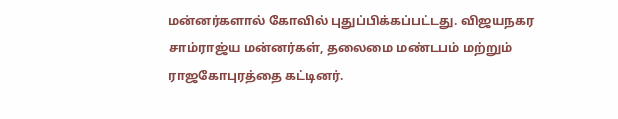மன்னர்களால் கோவில் புதுப்பிக்கப்பட்டது. விஜயநகர சாம்ராஜ்ய மன்னர்கள், தலைமை மண்டபம் மற்றும் ராஜகோபுரத்தை கட்டினர்.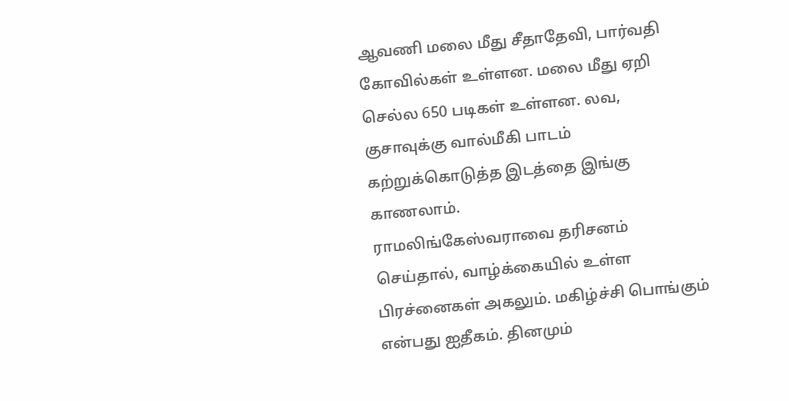ஆவணி மலை மீது சீதாதேவி, பார்வதி கோவில்கள் உள்ளன. மலை மீது ஏறி செல்ல 650 படிகள் உள்ளன. லவ, குசாவுக்கு வால்மீகி பாடம் கற்றுக்கொடுத்த இடத்தை இங்கு காணலாம்.
ராமலிங்கேஸ்வராவை தரிசனம் செய்தால், வாழ்க்கையில் உள்ள பிரச்னைகள் அகலும். மகிழ்ச்சி பொங்கும் என்பது ஐதீகம். தினமும்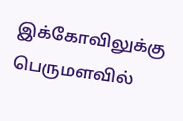இக்கோவிலுக்கு பெருமளவில்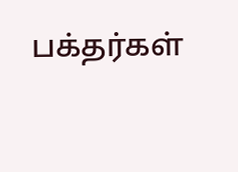பக்தர்கள்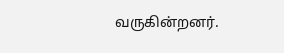வருகின்றனர்.